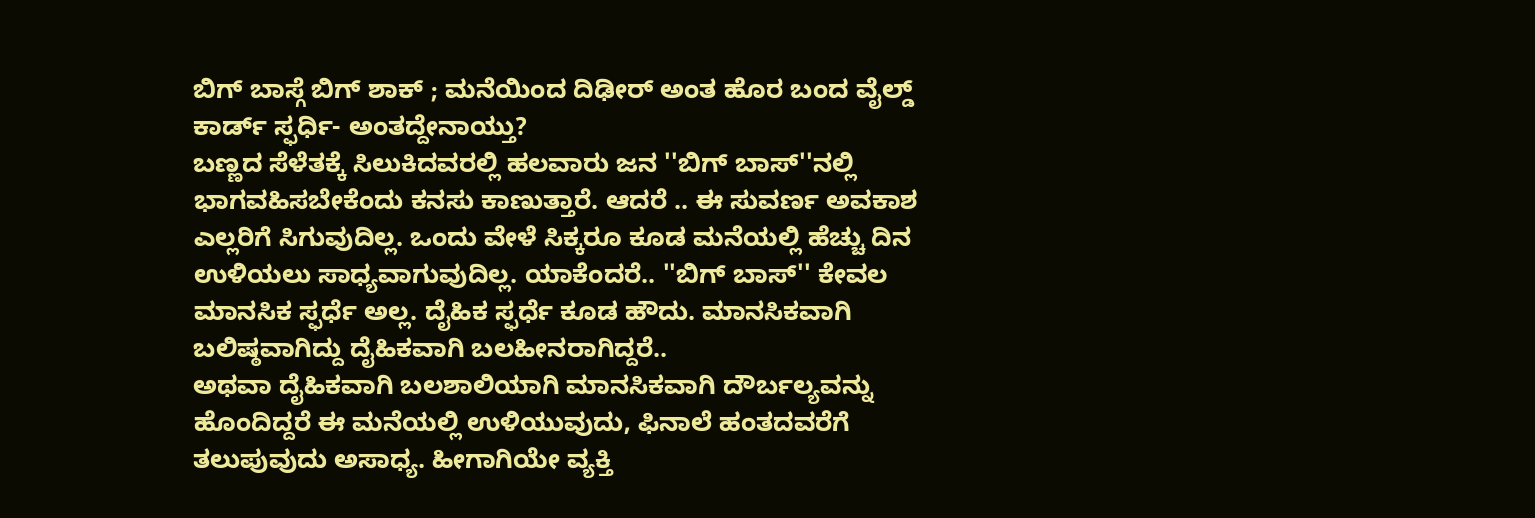ಬಿಗ್ ಬಾಸ್ಗೆ ಬಿಗ್ ಶಾಕ್ ; ಮನೆಯಿಂದ ದಿಢೀರ್ ಅಂತ ಹೊರ ಬಂದ ವೈಲ್ಡ್ ಕಾರ್ಡ್ ಸ್ಫರ್ಧಿ- ಅಂತದ್ದೇನಾಯ್ತು?
ಬಣ್ಣದ ಸೆಳೆತಕ್ಕೆ ಸಿಲುಕಿದವರಲ್ಲಿ ಹಲವಾರು ಜನ ''ಬಿಗ್ ಬಾಸ್''ನಲ್ಲಿ ಭಾಗವಹಿಸಬೇಕೆಂದು ಕನಸು ಕಾಣುತ್ತಾರೆ. ಆದರೆ .. ಈ ಸುವರ್ಣ ಅವಕಾಶ ಎಲ್ಲರಿಗೆ ಸಿಗುವುದಿಲ್ಲ. ಒಂದು ವೇಳೆ ಸಿಕ್ಕರೂ ಕೂಡ ಮನೆಯಲ್ಲಿ ಹೆಚ್ಚು ದಿನ ಉಳಿಯಲು ಸಾಧ್ಯವಾಗುವುದಿಲ್ಲ. ಯಾಕೆಂದರೆ.. ''ಬಿಗ್ ಬಾಸ್'' ಕೇವಲ ಮಾನಸಿಕ ಸ್ಫರ್ಧೆ ಅಲ್ಲ. ದೈಹಿಕ ಸ್ಫರ್ಧೆ ಕೂಡ ಹೌದು. ಮಾನಸಿಕವಾಗಿ ಬಲಿಷ್ಠವಾಗಿದ್ದು ದೈಹಿಕವಾಗಿ ಬಲಹೀನರಾಗಿದ್ದರೆ..
ಅಥವಾ ದೈಹಿಕವಾಗಿ ಬಲಶಾಲಿಯಾಗಿ ಮಾನಸಿಕವಾಗಿ ದೌರ್ಬಲ್ಯವನ್ನು ಹೊಂದಿದ್ದರೆ ಈ ಮನೆಯಲ್ಲಿ ಉಳಿಯುವುದು, ಫಿನಾಲೆ ಹಂತದವರೆಗೆ ತಲುಪುವುದು ಅಸಾಧ್ಯ. ಹೀಗಾಗಿಯೇ ವ್ಯಕ್ತಿ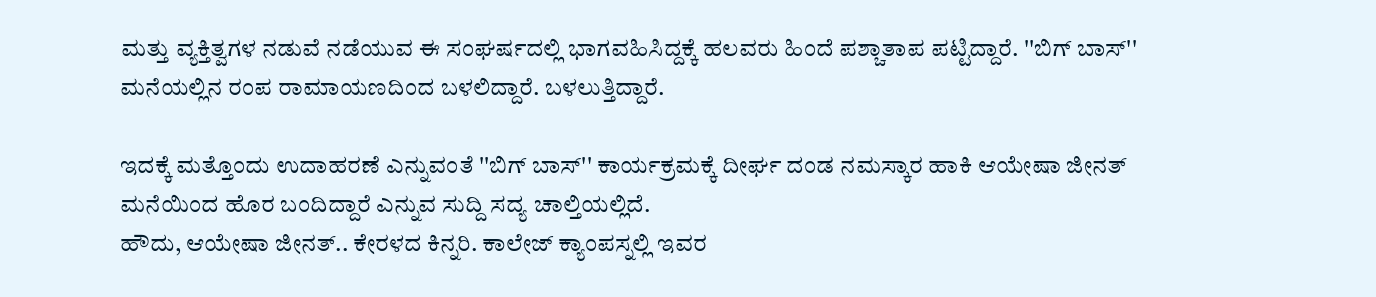ಮತ್ತು ವ್ಯಕ್ತಿತ್ವಗಳ ನಡುವೆ ನಡೆಯುವ ಈ ಸಂಘರ್ಷದಲ್ಲಿ ಭಾಗವಹಿಸಿದ್ದಕ್ಕೆ ಹಲವರು ಹಿಂದೆ ಪಶ್ಚಾತಾಪ ಪಟ್ಟಿದ್ದಾರೆ. ''ಬಿಗ್ ಬಾಸ್'' ಮನೆಯಲ್ಲಿನ ರಂಪ ರಾಮಾಯಣದಿಂದ ಬಳಲಿದ್ದಾರೆ. ಬಳಲುತ್ತಿದ್ದಾರೆ.

ಇದಕ್ಕೆ ಮತ್ತೊಂದು ಉದಾಹರಣೆ ಎನ್ನುವಂತೆ ''ಬಿಗ್ ಬಾಸ್'' ಕಾರ್ಯಕ್ರಮಕ್ಕೆ ದೀರ್ಘ ದಂಡ ನಮಸ್ಕಾರ ಹಾಕಿ ಆಯೇಷಾ ಜೀನತ್ ಮನೆಯಿಂದ ಹೊರ ಬಂದಿದ್ದಾರೆ ಎನ್ನುವ ಸುದ್ದಿ ಸದ್ಯ ಚಾಲ್ತಿಯಲ್ಲಿದೆ.
ಹೌದು, ಆಯೇಷಾ ಜೀನತ್.. ಕೇರಳದ ಕಿನ್ನರಿ. ಕಾಲೇಜ್ ಕ್ಯಾಂಪಸ್ನಲ್ಲಿ ಇವರ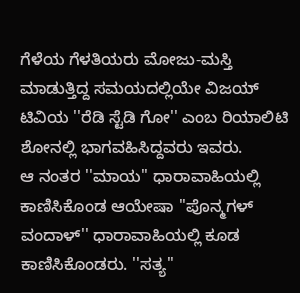ಗೆಳೆಯ ಗೆಳತಿಯರು ಮೋಜು-ಮಸ್ತಿ ಮಾಡುತ್ತಿದ್ದ ಸಮಯದಲ್ಲಿಯೇ ವಿಜಯ್ ಟಿವಿಯ ''ರೆಡಿ ಸ್ಟೆಡಿ ಗೋ'' ಎಂಬ ರಿಯಾಲಿಟಿ ಶೋನಲ್ಲಿ ಭಾಗವಹಿಸಿದ್ದವರು ಇವರು.
ಆ ನಂತರ ''ಮಾಯ'' ಧಾರಾವಾಹಿಯಲ್ಲಿ ಕಾಣಿಸಿಕೊಂಡ ಆಯೇಷಾ ''ಪೊನ್ಮಗಳ್ ವಂದಾಳ್'' ಧಾರಾವಾಹಿಯಲ್ಲಿ ಕೂಡ ಕಾಣಿಸಿಕೊಂಡರು. ''ಸತ್ಯ''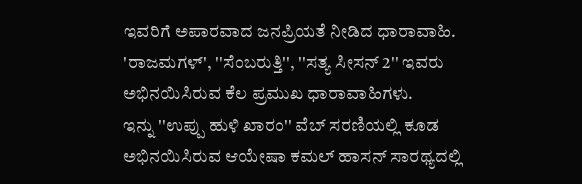ಇವರಿಗೆ ಅಪಾರವಾದ ಜನಪ್ರಿಯತೆ ನೀಡಿದ ಧಾರಾವಾಹಿ. 'ರಾಜಮಗಳ್', ''ಸೆಂಬರುತ್ತಿ'', ''ಸತ್ಯ ಸೀಸನ್ 2'' ಇವರು ಅಭಿನಯಿಸಿರುವ ಕೆಲ ಪ್ರಮುಖ ಧಾರಾವಾಹಿಗಳು.
ಇನ್ನು ''ಉಪ್ಪು ಹುಳಿ ಖಾರಂ'' ವೆಬ್ ಸರಣಿಯಲ್ಲಿ ಕೂಡ ಅಭಿನಯಿಸಿರುವ ಆಯೇಷಾ ಕಮಲ್ ಹಾಸನ್ ಸಾರಥ್ಯದಲ್ಲಿ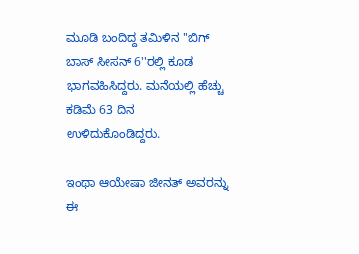ಮೂಡಿ ಬಂದಿದ್ದ ತಮಿಳಿನ ''ಬಿಗ್ ಬಾಸ್ ಸೀಸನ್ 6''ರಲ್ಲಿ ಕೂಡ ಭಾಗವಹಿಸಿದ್ದರು. ಮನೆಯಲ್ಲಿ ಹೆಚ್ಚು ಕಡಿಮೆ 63 ದಿನ ಉಳಿದುಕೊಂಡಿದ್ದರು.

ಇಂಥಾ ಆಯೇಷಾ ಜೀನತ್ ಅವರನ್ನು ಈ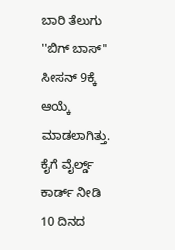ಬಾರಿ ತೆಲುಗು ''ಬಿಗ್ ಬಾಸ್'' ಸೀಸನ್ 9ಕ್ಕೆ ಆಯ್ಕೆ ಮಾಡಲಾಗಿತ್ತು. ಕೈಗೆ ವೈರ್ಲ್ಡ್ ಕಾರ್ಡ್ ನೀಡಿ 10 ದಿನದ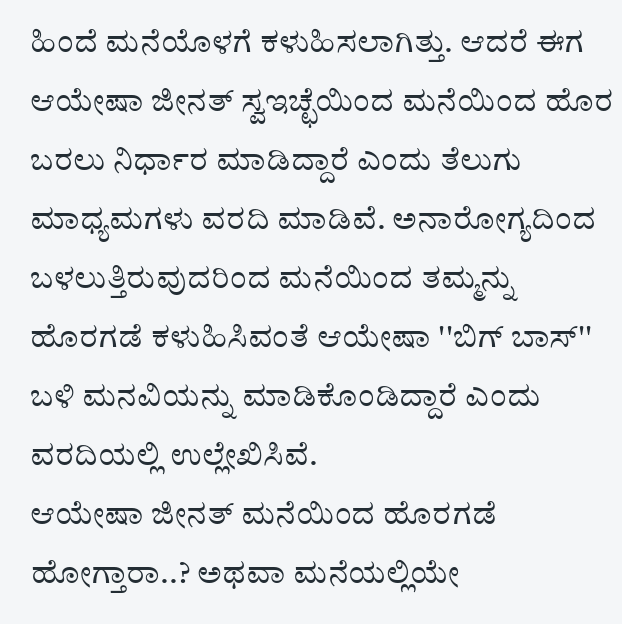ಹಿಂದೆ ಮನೆಯೊಳಗೆ ಕಳುಹಿಸಲಾಗಿತ್ತು. ಆದರೆ ಈಗ ಆಯೇಷಾ ಜೀನತ್ ಸ್ವಇಚ್ಛೆಯಿಂದ ಮನೆಯಿಂದ ಹೊರ ಬರಲು ನಿರ್ಧಾರ ಮಾಡಿದ್ದಾರೆ ಎಂದು ತೆಲುಗು ಮಾಧ್ಯಮಗಳು ವರದಿ ಮಾಡಿವೆ. ಅನಾರೋಗ್ಯದಿಂದ ಬಳಲುತ್ತಿರುವುದರಿಂದ ಮನೆಯಿಂದ ತಮ್ಮನ್ನು ಹೊರಗಡೆ ಕಳುಹಿಸಿವಂತೆ ಆಯೇಷಾ ''ಬಿಗ್ ಬಾಸ್'' ಬಳಿ ಮನವಿಯನ್ನು ಮಾಡಿಕೊಂಡಿದ್ದಾರೆ ಎಂದು ವರದಿಯಲ್ಲಿ ಉಲ್ಲೇಖಿಸಿವೆ.
ಆಯೇಷಾ ಜೀನತ್ ಮನೆಯಿಂದ ಹೊರಗಡೆ ಹೋಗ್ತಾರಾ..? ಅಥವಾ ಮನೆಯಲ್ಲಿಯೇ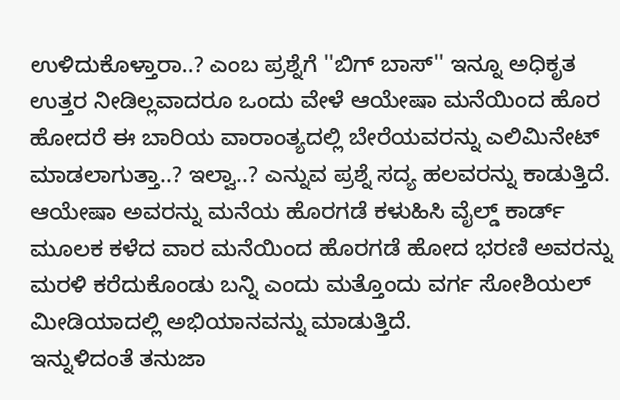ಉಳಿದುಕೊಳ್ತಾರಾ..? ಎಂಬ ಪ್ರಶ್ನೆಗೆ ''ಬಿಗ್ ಬಾಸ್'' ಇನ್ನೂ ಅಧಿಕೃತ ಉತ್ತರ ನೀಡಿಲ್ಲವಾದರೂ ಒಂದು ವೇಳೆ ಆಯೇಷಾ ಮನೆಯಿಂದ ಹೊರ ಹೋದರೆ ಈ ಬಾರಿಯ ವಾರಾಂತ್ಯದಲ್ಲಿ ಬೇರೆಯವರನ್ನು ಎಲಿಮಿನೇಟ್ ಮಾಡಲಾಗುತ್ತಾ..? ಇಲ್ವಾ..? ಎನ್ನುವ ಪ್ರಶ್ನೆ ಸದ್ಯ ಹಲವರನ್ನು ಕಾಡುತ್ತಿದೆ. ಆಯೇಷಾ ಅವರನ್ನು ಮನೆಯ ಹೊರಗಡೆ ಕಳುಹಿಸಿ ವೈಲ್ಡ್ ಕಾರ್ಡ್ ಮೂಲಕ ಕಳೆದ ವಾರ ಮನೆಯಿಂದ ಹೊರಗಡೆ ಹೋದ ಭರಣಿ ಅವರನ್ನು ಮರಳಿ ಕರೆದುಕೊಂಡು ಬನ್ನಿ ಎಂದು ಮತ್ತೊಂದು ವರ್ಗ ಸೋಶಿಯಲ್ ಮೀಡಿಯಾದಲ್ಲಿ ಅಭಿಯಾನವನ್ನು ಮಾಡುತ್ತಿದೆ.
ಇನ್ನುಳಿದಂತೆ ತನುಜಾ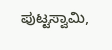ಪುಟ್ಟಸ್ವಾಮಿ,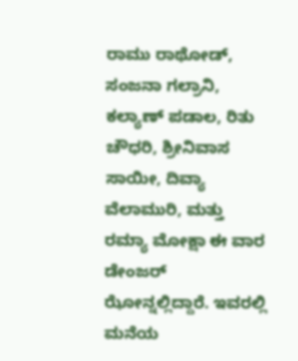ರಾಮು ರಾಥೋಡ್, ಸಂಜನಾ ಗಲ್ರಾನಿ, ಕಲ್ಯಾಣ್ ಪಡಾಲ, ರಿತು ಚೌಧರಿ, ಶ್ರೀನಿವಾಸ ಸಾಯೀ, ದಿವ್ಯಾ ವೆಲಾಮುರಿ, ಮತ್ತು ರಮ್ಯಾ ಮೋಕ್ಷಾ ಈ ವಾರ ಡೇಂಜರ್ ಝೋನ್ನಲ್ಲಿದ್ದಾರೆ. ಇವರಲ್ಲಿ ಮನೆಯ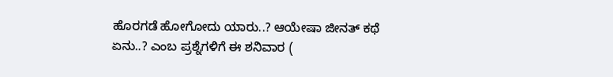ಹೊರಗಡೆ ಹೋಗೋದು ಯಾರು..? ಆಯೇಷಾ ಜೀನತ್ ಕಥೆ ಏನು..? ಎಂಬ ಪ್ರಶ್ನೆಗಳಿಗೆ ಈ ಶನಿವಾರ (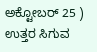ಅಕ್ಟೋಬರ್ 25 ) ಉತ್ತರ ಸಿಗುವ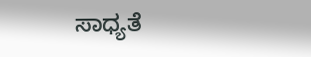ಸಾಧ್ಯತೆ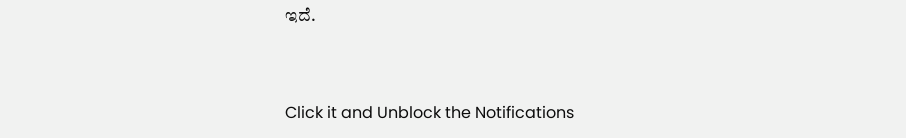ಇದೆ.


Click it and Unblock the Notifications